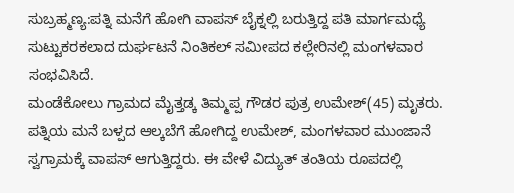ಸುಬ್ರಹ್ಮಣ್ಯ:ಪತ್ನಿ ಮನೆಗೆ ಹೋಗಿ ವಾಪಸ್ ಬೈಕ್ನಲ್ಲಿ ಬರುತ್ತಿದ್ದ ಪತಿ ಮಾರ್ಗಮಧ್ಯೆ ಸುಟ್ಟುಕರಕಲಾದ ದುರ್ಘಟನೆ ನಿಂತಿಕಲ್ ಸಮೀಪದ ಕಲ್ಲೇರಿನಲ್ಲಿ ಮಂಗಳವಾರ ಸಂಭವಿಸಿದೆ.
ಮಂಡೆಕೋಲು ಗ್ರಾಮದ ಮೈತ್ತಡ್ಕ ತಿಮ್ಮಪ್ಪ ಗೌಡರ ಪುತ್ರ ಉಮೇಶ್(45) ಮೃತರು. ಪತ್ನಿಯ ಮನೆ ಬಳ್ಪದ ಆಲ್ಕಬೆಗೆ ಹೋಗಿದ್ದ ಉಮೇಶ್, ಮಂಗಳವಾರ ಮುಂಜಾನೆ ಸ್ವಗ್ರಾಮಕ್ಕೆ ವಾಪಸ್ ಆಗುತ್ತಿದ್ದರು. ಈ ವೇಳೆ ವಿದ್ಯುತ್ ತಂತಿಯ ರೂಪದಲ್ಲಿ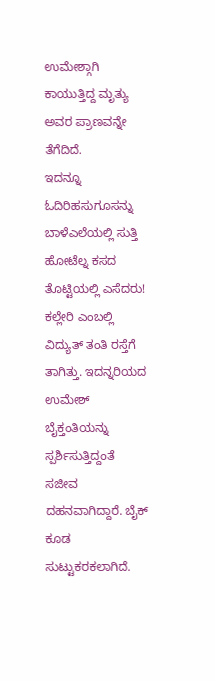ಉಮೇಶ್ಗಾಗಿ ಕಾಯುತ್ತಿದ್ದ ಮೃತ್ಯು ಅವರ ಪ್ರಾಣವನ್ನೇ ತೆಗೆದಿದೆ.
ಇದನ್ನೂ ಓದಿರಿಹಸುಗೂಸನ್ನು ಬಾಳೆಎಲೆಯಲ್ಲಿ ಸುತ್ತಿ ಹೋಟೆಲ್ನ ಕಸದ ತೊಟ್ಟಿಯಲ್ಲಿ ಎಸೆದರು!
ಕಲ್ಲೇರಿ ಎಂಬಲ್ಲಿ ವಿದ್ಯುತ್ ತಂತಿ ರಸ್ತೆಗೆ ತಾಗಿತ್ತು. ಇದನ್ನರಿಯದ ಉಮೇಶ್ ಬೈಕ್ತಂತಿಯನ್ನು ಸ್ಪರ್ಶಿಸುತ್ತಿದ್ದಂತೆ ಸಜೀವ ದಹನವಾಗಿದ್ದಾರೆ. ಬೈಕ್ ಕೂಡ ಸುಟ್ಟುಕರಕಲಾಗಿದೆ.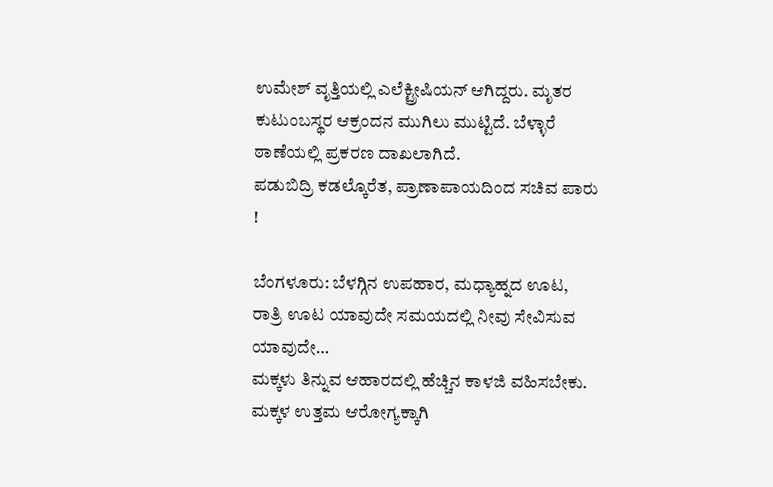ಉಮೇಶ್ ವೃತ್ತಿಯಲ್ಲಿ ಎಲೆಕ್ಟ್ರೀಷಿಯನ್ ಆಗಿದ್ದರು. ಮೃತರ ಕುಟುಂಬಸ್ಥರ ಆಕ್ರಂದನ ಮುಗಿಲು ಮುಟ್ಟಿದೆ. ಬೆಳ್ಳಾರೆ ಠಾಣೆಯಲ್ಲಿ ಪ್ರಕರಣ ದಾಖಲಾಗಿದೆ.
ಪಡುಬಿದ್ರಿ ಕಡಲ್ಕೊರೆತ, ಪ್ರಾಣಾಪಾಯದಿಂದ ಸಚಿವ ಪಾರು !

ಬೆಂಗಳೂರು: ಬೆಳಗ್ಗಿನ ಉಪಹಾರ, ಮಧ್ಯಾಹ್ನದ ಊಟ, ರಾತ್ರಿ ಊಟ ಯಾವುದೇ ಸಮಯದಲ್ಲಿ ನೀವು ಸೇವಿಸುವ ಯಾವುದೇ…
ಮಕ್ಕಳು ತಿನ್ನುವ ಆಹಾರದಲ್ಲಿ ಹೆಚ್ಚಿನ ಕಾಳಜಿ ವಹಿಸಬೇಕು. ಮಕ್ಕಳ ಉತ್ತಮ ಆರೋಗ್ಯಕ್ಕಾಗಿ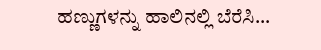ಹಣ್ಣುಗಳನ್ನು ಹಾಲಿನಲ್ಲಿ ಬೆರೆಸಿ…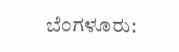ಬೆಂಗಳೂರು: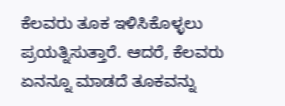ಕೆಲವರು ತೂಕ ಇಳಿಸಿಕೊಳ್ಳಲು ಪ್ರಯತ್ನಿಸುತ್ತಾರೆ. ಆದರೆ, ಕೆಲವರು ಏನನ್ನೂ ಮಾಡದೆ ತೂಕವನ್ನು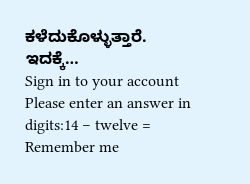ಕಳೆದುಕೊಳ್ಳುತ್ತಾರೆ. ಇದಕ್ಕೆ…
Sign in to your account
Please enter an answer in digits:14 − twelve =
Remember me